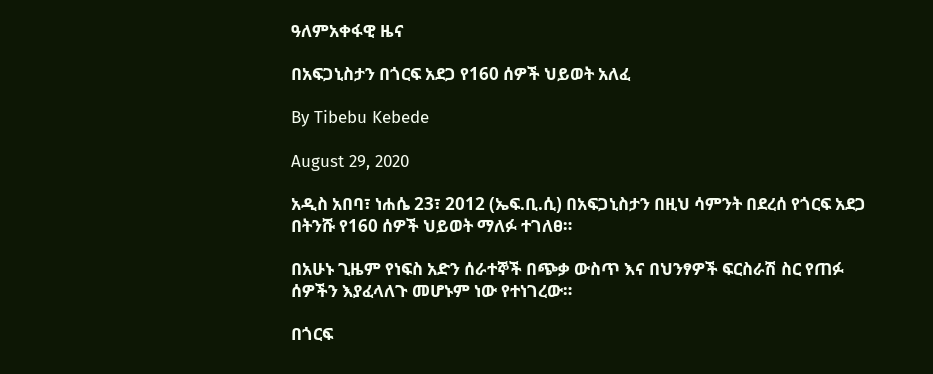ዓለምአቀፋዊ ዜና

በአፍጋኒስታን በጎርፍ አደጋ የ160 ሰዎች ህይወት አለፈ

By Tibebu Kebede

August 29, 2020

አዲስ አበባ፣ ነሐሴ 23፣ 2012 (ኤፍ.ቢ.ሲ) በአፍጋኒስታን በዚህ ሳምንት በደረሰ የጎርፍ አደጋ በትንሹ የ160 ሰዎች ህይወት ማለፉ ተገለፀ።

በአሁኑ ጊዜም የነፍስ አድን ሰራተኞች በጭቃ ውስጥ እና በህንፃዎች ፍርስራሽ ስር የጠፉ ሰዎችን እያፈላለጉ መሆኑም ነው የተነገረው።

በጎርፍ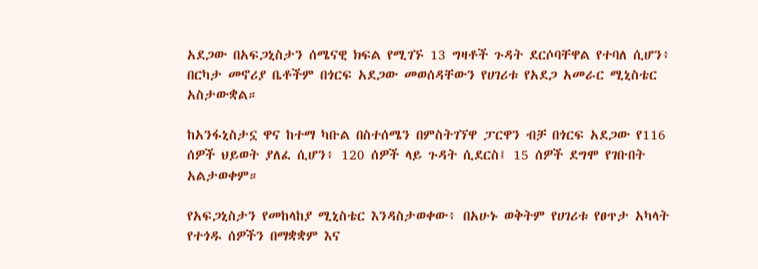አደጋው በአፍጋኒስታን ሰሜናዊ ክፍል የሚገኙ 13 ግዛቶች ጉዳት ደርሶባቸዋል የተባለ ሲሆን፥ በርካታ መኖሪያ ቤቶችም በጎርፍ አደጋው መወሰዳቸውን የሀገሪቱ የአደጋ አመራር ሚኒስቴር አስታውቋል።

ከአንፋኒስታኗ ዋና ከተማ ካቡል በስተሰሜን በምስትገኘዋ ፓርዋን ብቻ በጎርፍ አደጋው የ116 ሰዎች ህይወት ያለፈ ሲሆን፥ 120 ሰዎች ላይ ጉዳት ሲደርስ፤ 15 ሰዎች ደግሞ የገቡበት አልታወቀም።

የአፍጋኒስታን የመከላከያ ሚኒስቴር እንዳስታወቀው፥ በአሁኑ ወቅትም የሀገሪቱ የፀጥታ አካላት የተጎዱ ሰዎችን በማቋቋም እና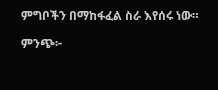ምግቦችን በማከፋፈል ስራ እየሰሩ ነው።

ምንጭ፦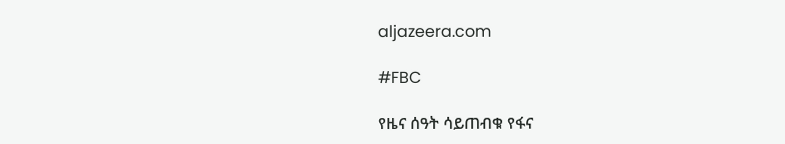aljazeera.com

#FBC

የዜና ሰዓት ሳይጠብቁ የፋና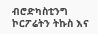ብሮድካስቲንግ ኮርፖሬትን ትኩስ እና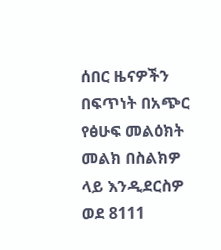ሰበር ዜናዎችን በፍጥነት በአጭር የፅሁፍ መልዕክት መልክ በስልክዎ ላይ እንዲደርስዎ ወደ 8111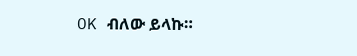OK ብለው ይላኩ።